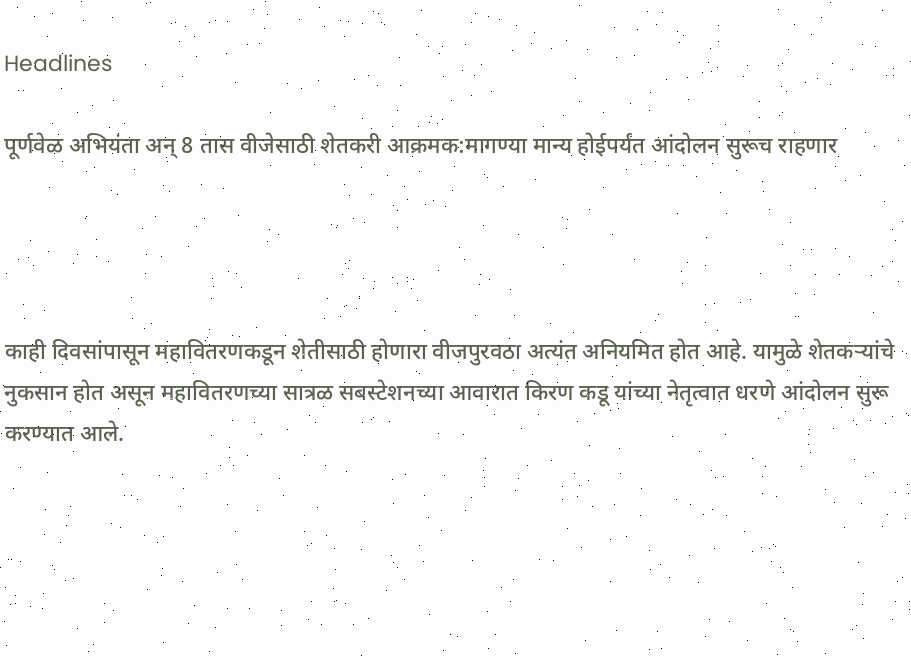Headlines

पूर्णवेळ अभियंता अन् 8 तास वीजेसाठी शेतकरी आक्रमक:मागण्या मान्य होईपर्यंत आंदोलन सुरूच राहणार




काही दिवसांपासून महावितरणकडून शेतीसाठी होणारा वीजपुरवठा अत्यंत अनियमित होत आहे. यामुळे शेतकऱ्यांचे नुकसान होत असून महावितरणच्या सात्रळ सबस्टेशनच्या आवारात किरण कडू यांच्या नेतृत्वात धरणे आंदोलन सुरू करण्यात आले.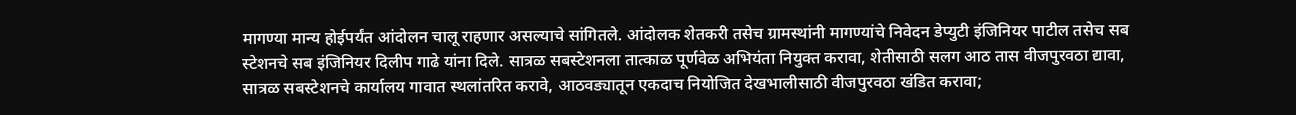मागण्या मान्य होईपर्यंत आंदोलन चालू राहणार असल्याचे सांगितले. आंदोलक शेतकरी तसेच ग्रामस्थांनी मागण्यांचे निवेदन डेप्युटी इंजिनियर पाटील तसेच सब स्टेशनचे सब इंजिनियर दिलीप गाढे यांना दिले. सात्रळ सबस्टेशनला तात्काळ पूर्णवेळ अभियंता नियुक्त करावा, शेतीसाठी सलग आठ तास वीजपुरवठा द्यावा, सात्रळ सबस्टेशनचे कार्यालय गावात स्थलांतरित करावे, आठवड्यातून एकदाच नियोजित देखभालीसाठी वीजपुरवठा खंडित करावा;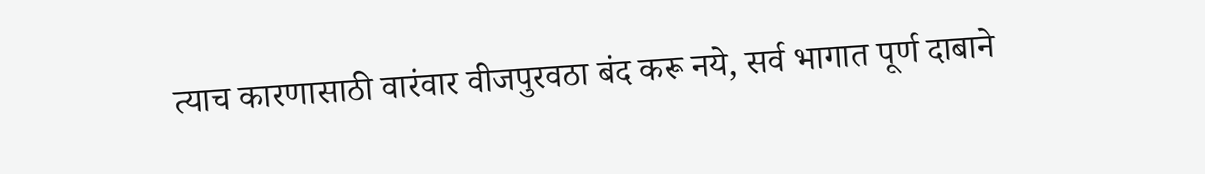त्याच कारणासाठी वारंवार वीजपुरवठा बंद करू नये, सर्व भागात पूर्ण दाबाने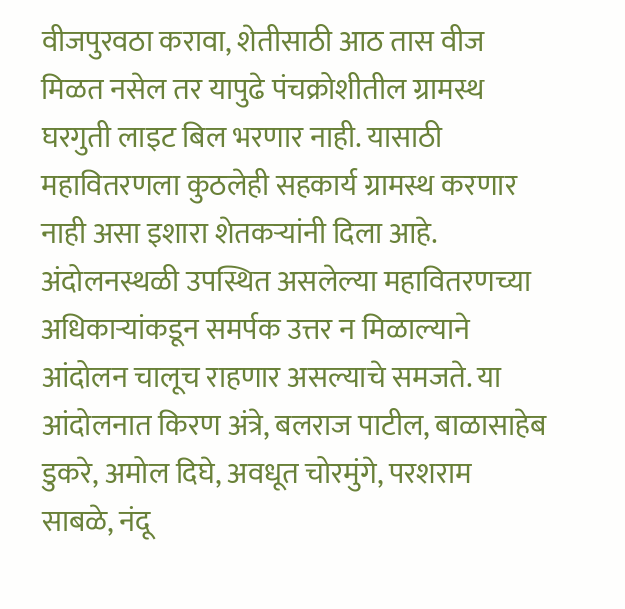वीजपुरवठा करावा, शेतीसाठी आठ तास वीज मिळत नसेल तर यापुढे पंचक्रोशीतील ग्रामस्थ घरगुती लाइट बिल भरणार नाही. यासाठी महावितरणला कुठलेही सहकार्य ग्रामस्थ करणार नाही असा इशारा शेतकऱ्यांनी दिला आहे. अंदोलनस्थळी उपस्थित असलेल्या महावितरणच्या अधिकाऱ्यांकडून समर्पक उत्तर न मिळाल्याने आंदोलन चालूच राहणार असल्याचे समजते. या आंदोलनात किरण अंत्रे, बलराज पाटील, बाळासाहेब डुकरे, अमोल दिघे, अवधूत चोरमुंगे, परशराम साबळे, नंदू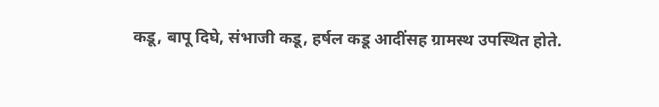कडू, बापू दिघे, संभाजी कडू, हर्षल कडू आदींसह ग्रामस्थ उपस्थित होते.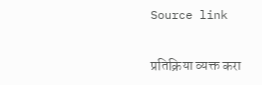Source link

प्रतिक्रिया व्यक्त करा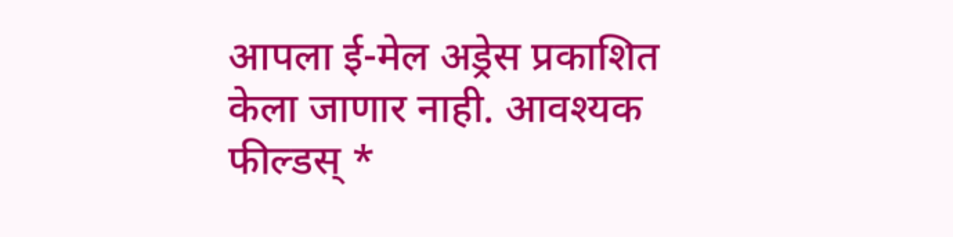आपला ई-मेल अड्रेस प्रकाशित केला जाणार नाही. आवश्यक फील्डस् *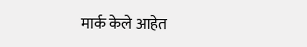मार्क केले आहेत